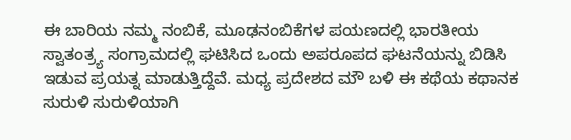ಈ ಬಾರಿಯ ನಮ್ಮ ನಂಬಿಕೆ, ಮೂಢನಂಬಿಕೆಗಳ ಪಯಣದಲ್ಲಿ ಭಾರತೀಯ ಸ್ವಾತಂತ್ರ್ಯ ಸಂಗ್ರಾಮದಲ್ಲಿ ಘಟಿಸಿದ ಒಂದು ಅಪರೂಪದ ಘಟನೆಯನ್ನು ಬಿಡಿಸಿ ಇಡುವ ಪ್ರಯತ್ನ ಮಾಡುತ್ತಿದ್ದೆವೆ. ಮಧ್ಯ ಪ್ರದೇಶದ ಮೌ ಬಳಿ ಈ ಕಥೆಯ ಕಥಾನಕ ಸುರುಳಿ ಸುರುಳಿಯಾಗಿ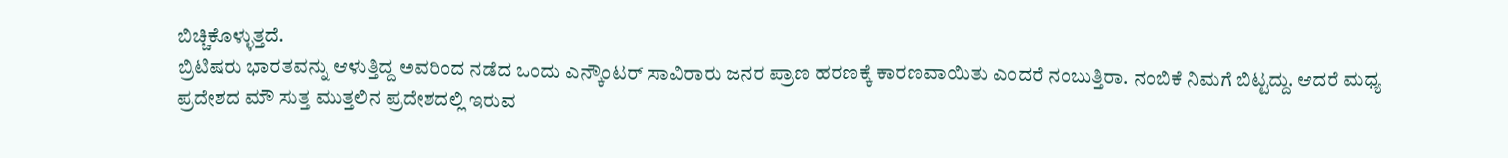ಬಿಚ್ಚಿಕೊಳ್ಳುತ್ತದೆ.
ಬ್ರಿಟಿಷರು ಭಾರತವನ್ನು ಆಳುತ್ತಿದ್ದ ಅವರಿಂದ ನಡೆದ ಒಂದು ಎನ್ಕೌಂಟರ್ ಸಾವಿರಾರು ಜನರ ಪ್ರಾಣ ಹರಣಕ್ಕೆ ಕಾರಣವಾಯಿತು ಎಂದರೆ ನಂಬುತ್ತಿರಾ. ನಂಬಿಕೆ ನಿಮಗೆ ಬಿಟ್ಟದ್ದು. ಆದರೆ ಮಧ್ಯ ಪ್ರದೇಶದ ಮೌ ಸುತ್ತ ಮುತ್ತಲಿನ ಪ್ರದೇಶದಲ್ಲಿ ಇರುವ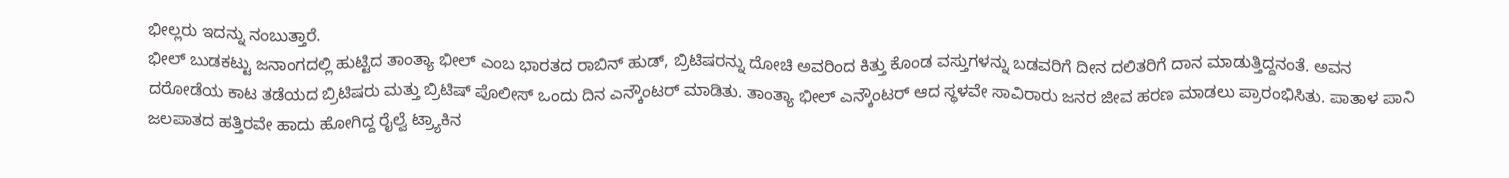ಭೀಲ್ಲರು ಇದನ್ನು ನಂಬುತ್ತಾರೆ.
ಭೀಲ್ ಬುಡಕಟ್ಟು ಜನಾಂಗದಲ್ಲಿ ಹುಟ್ಟಿದ ತಾಂತ್ಯಾ ಭೀಲ್ ಎಂಬ ಭಾರತದ ರಾಬಿನ್ ಹುಡ್, ಬ್ರಿಟಿಷರನ್ನು ದೋಚಿ ಅವರಿಂದ ಕಿತ್ತು ಕೊಂಡ ವಸ್ತುಗಳನ್ನು ಬಡವರಿಗೆ ದೀನ ದಲಿತರಿಗೆ ದಾನ ಮಾಡುತ್ತಿದ್ದನಂತೆ. ಅವನ ದರೋಡೆಯ ಕಾಟ ತಡೆಯದ ಬ್ರಿಟಿಷರು ಮತ್ತು ಬ್ರಿಟಿಷ್ ಪೊಲೀಸ್ ಒಂದು ದಿನ ಎನ್ಕೌಂಟರ್ ಮಾಡಿತು. ತಾಂತ್ಯಾ ಭೀಲ್ ಎನ್ಕೌಂಟರ್ ಆದ ಸ್ಥಳವೇ ಸಾವಿರಾರು ಜನರ ಜೀವ ಹರಣ ಮಾಡಲು ಪ್ರಾರಂಭಿಸಿತು. ಪಾತಾಳ ಪಾನಿ ಜಲಪಾತದ ಹತ್ತಿರವೇ ಹಾದು ಹೋಗಿದ್ದ ರೈಲ್ವೆ ಟ್ರ್ಯಾಕಿನ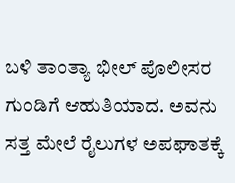ಬಳಿ ತಾಂತ್ಯಾ ಭೀಲ್ ಪೊಲೀಸರ ಗುಂಡಿಗೆ ಆಹುತಿಯಾದ. ಅವನು ಸತ್ತ ಮೇಲೆ ರೈಲುಗಳ ಅಪಘಾತಕ್ಕೆ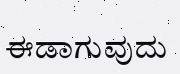ಈಡಾಗುವುದು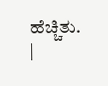ಹೆಚ್ಚಿತು.
|